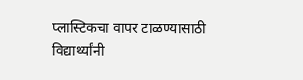प्लास्टिकचा वापर टाळण्यासाठी विद्यार्थ्यांनी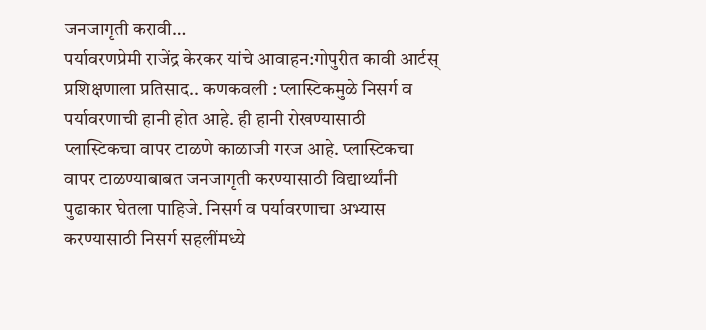जनजागृती करावी…
पर्यावरणप्रेमी राजेंद्र केरकर यांचे आवाहन:गोपुरीत कावी आर्टस् प्रशिक्षणाला प्रतिसाद.. कणकवली : प्लास्टिकमुळे निसर्ग व पर्यावरणाची हानी होत आहे. ही हानी रोखण्यासाठी प्लास्टिकचा वापर टाळणे काळाजी गरज आहे. प्लास्टिकचा वापर टाळण्याबाबत जनजागृती करण्यासाठी विद्यार्थ्यांनी पुढाकार घेतला पाहिजे. निसर्ग व पर्यावरणाचा अभ्यास करण्यासाठी निसर्ग सहलींमध्ये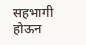सहभागी होऊन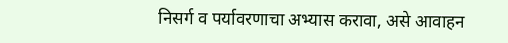निसर्ग व पर्यावरणाचा अभ्यास करावा, असे आवाहन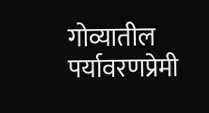गोव्यातील पर्यावरणप्रेमी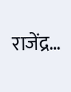राजेंद्र…